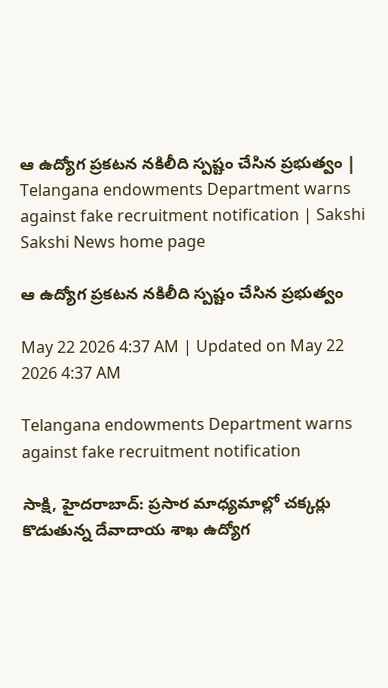ఆ ఉద్యోగ ప్రకటన నకిలీది స్పష్టం చేసిన ప్రభుత్వం | Telangana endowments Department warns against fake recruitment notification | Sakshi
Sakshi News home page

ఆ ఉద్యోగ ప్రకటన నకిలీది స్పష్టం చేసిన ప్రభుత్వం

May 22 2026 4:37 AM | Updated on May 22 2026 4:37 AM

Telangana endowments Department warns against fake recruitment notification

సాక్షి, హైదరాబాద్‌: ప్రసార మాధ్యమాల్లో చక్కర్లు కొడుతున్న దేవాదాయ శాఖ ఉద్యోగ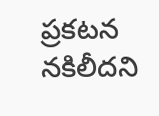ప్రకటన నకిలీదని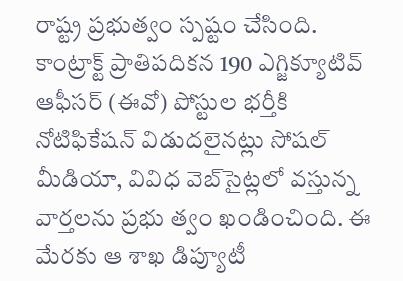రాష్ట్ర ప్రభుత్వం స్పష్టం చేసింది. కాంట్రాక్ట్‌ ప్రాతిపదికన 190 ఎగ్జిక్యూటివ్‌ ఆఫీసర్‌ (ఈవో) పోస్టుల భర్తీకి నోటిఫికేషన్‌ విడుదలైనట్లు సోషల్‌ మీడియా, వివిధ వెబ్‌సైట్లలో వస్తున్న వార్తలను ప్రభు త్వం ఖండించింది. ఈ మేరకు ఆ శాఖ డిప్యూటీ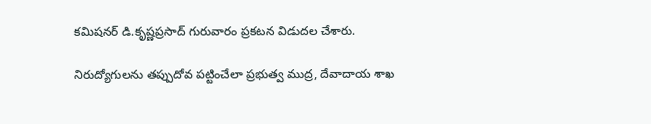కమిషనర్‌ డి.కృష్ణప్రసాద్‌ గురువారం ప్రకటన విడుదల చేశారు.

నిరుద్యోగులను తప్పుదోవ పట్టించేలా ప్రభుత్వ ముద్ర, దేవాదాయ శాఖ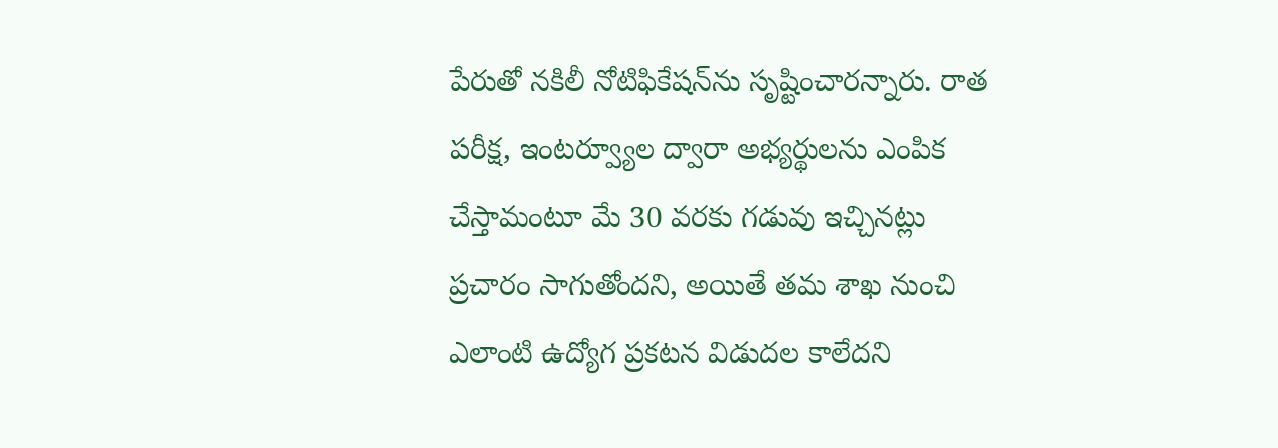పేరుతో నకిలీ నోటిఫికేషన్‌ను సృష్టించారన్నారు. రాత పరీక్ష, ఇంటర్వ్యూల ద్వారా అభ్యర్థులను ఎంపిక చేస్తామంటూ మే 30 వరకు గడువు ఇచ్చినట్లు ప్రచారం సాగుతోందని, అయితే తమ శాఖ నుంచి ఎలాంటి ఉద్యోగ ప్రకటన విడుదల కాలేదని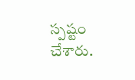స్పష్టం చేశారు.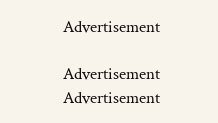Advertisement

Advertisement
Advertisement